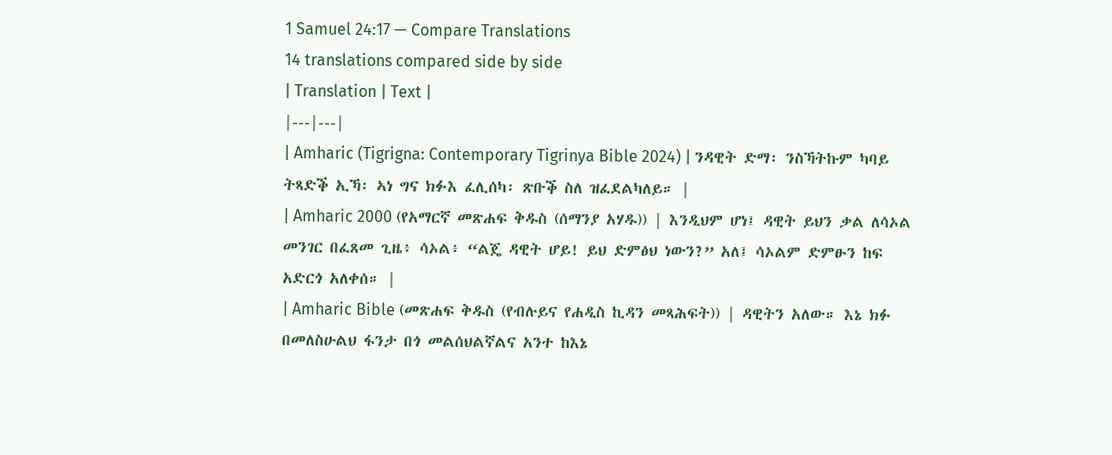1 Samuel 24:17 — Compare Translations
14 translations compared side by side
| Translation | Text |
|---|---|
| Amharic (Tigrigna: Contemporary Tigrinya Bible 2024) | ንዳዊት ድማ፡ ንስኻትኩም ካባይ ትጻድቕ ኢኻ፡ ኣነ ግና ክፉእ ፈሊሰካ፡ ጽቡቕ ስለ ዝፈደልካለይ። |
| Amharic 2000 (የአማርኛ መጽሐፍ ቅዱስ (ሰማንያ አሃዱ)) | እንዲህም ሆነ፤ ዳዊት ይህን ቃል ለሳኦል መንገር በፈጸመ ጊዜ፥ ሳኦል፥ “ልጄ ዳዊት ሆይ! ይህ ድምፅህ ነውን?” አለ፤ ሳኦልም ድምፁን ከፍ አድርጎ አለቀሰ። |
| Amharic Bible (መጽሐፍ ቅዱስ (የብሉይና የሐዲስ ኪዳን መጻሕፍት)) | ዳዊትን አለው። እኔ ክፉ በመለስሁልህ ፋንታ በጎ መልሰህልኛልና አንተ ከእኔ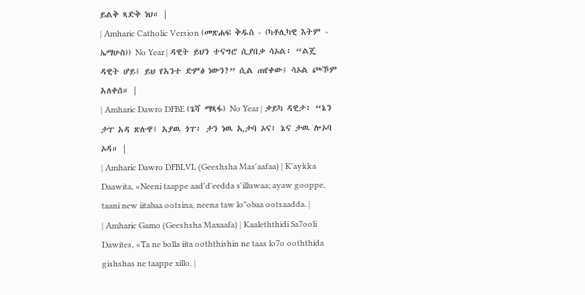ይልቅ ጻድቅ ነህ። |
| Amharic Catholic Version (መጽሐፍ ቅዱስ - (ካቶሊካዊ እትም - ኤማሁስ)) No Year | ዳዊት ይህን ተናግሮ ሲያበቃ ሳኦል፥ “ልጄ ዳዊት ሆይ፤ ይህ የአንተ ድምፅ ነውን?” ሲል ጠየቀው፤ ሳኦል ጮኾም አለቀሰ። |
| Amharic Dawro DFBE (ጌሻ ማጻፋ) No Year | ቃይካ ዳዊታ፥ “ኔን ታፐ አዳ ጽሉዋ፤ አያዉ ጎፐ፥ ታን ነዉ ኢታባ ኦና፥ ኔና ታዉ ሎኦባ ኦዳ። |
| Amharic Dawro DFBLVL (Geeshsha Mas'aafaa) | K'aykka Daawita, «Neeni taappe aad'd'eedda s'illuwaa; ayaw gooppe, taani new iitabaa ootsina, neena taw lo"obaa ootsaadda. |
| Amharic Gamo (Geeshsha Maxaafa) | Kaaleththidi Sa7ooli Dawites, «Ta ne bolla iita ooththishin ne taas lo7o ooththida gishshas ne taappe xillo. |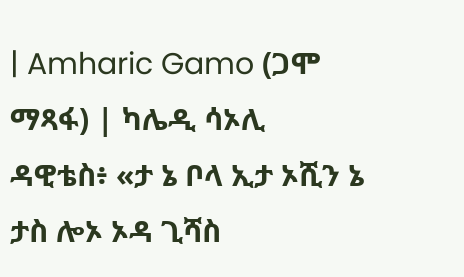| Amharic Gamo (ጋሞ ማጻፋ) | ካሌዲ ሳኦሊ ዳዊቴስ፥ «ታ ኔ ቦላ ኢታ ኦሺን ኔ ታስ ሎኦ ኦዳ ጊሻስ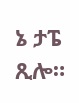ኔ ታፔ ጺሎ።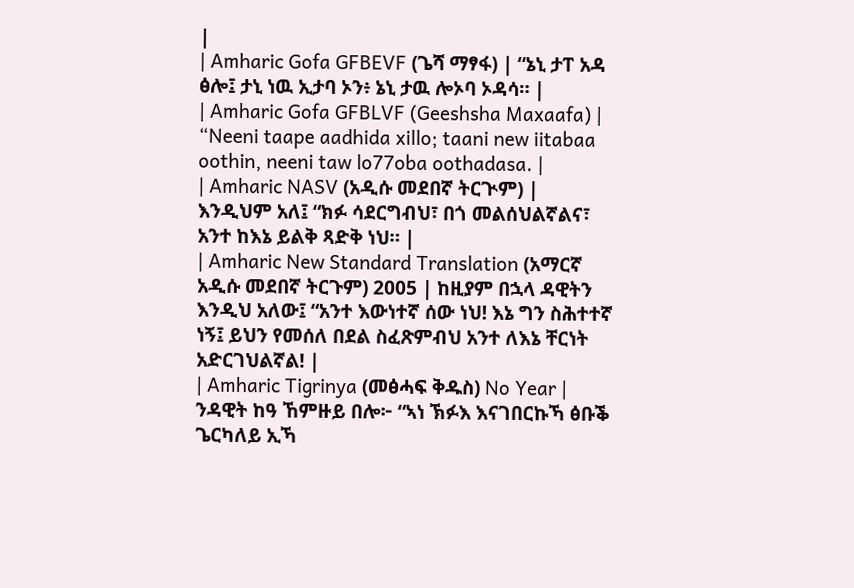|
| Amharic Gofa GFBEVF (ጌሻ ማፃፋ) | “ኔኒ ታፐ አዳ ፅሎ፤ ታኒ ነዉ ኢታባ ኦን፥ ኔኒ ታዉ ሎኦባ ኦዳሳ። |
| Amharic Gofa GFBLVF (Geeshsha Maxaafa) | “Neeni taape aadhida xillo; taani new iitabaa oothin, neeni taw lo77oba oothadasa. |
| Amharic NASV (አዲሱ መደበኛ ትርጒም) | እንዲህም አለ፤ “ክፉ ሳደርግብህ፣ በጎ መልሰህልኛልና፣ አንተ ከእኔ ይልቅ ጻድቅ ነህ። |
| Amharic New Standard Translation (አማርኛ አዲሱ መደበኛ ትርጉም) 2005 | ከዚያም በኋላ ዳዊትን እንዲህ አለው፤ “አንተ እውነተኛ ሰው ነህ! እኔ ግን ስሕተተኛ ነኝ፤ ይህን የመሰለ በደል ስፈጽምብህ አንተ ለእኔ ቸርነት አድርገህልኛል! |
| Amharic Tigrinya (መፅሓፍ ቅዱስ) No Year | ንዳዊት ከዓ ኸምዙይ በሎ፦ “ኣነ ኽፉእ እናገበርኩኻ ፅቡቕ ጌርካለይ ኢኻ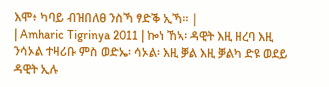እሞ፥ ካባይ ብዝበለፀ ንስኻ ፃድቕ ኢኻ። |
| Amharic Tigrinya 2011 | ኰነ ኸኣ፡ ዳዊት እዚ ዘረባ እዚ ንሳኦል ተዛሪቡ ምስ ወድኤ፡ ሳኦል፡ እዚ ቓል እዚ ቓልካ ድዩ ወደይ ዳዊት ኢሉ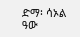ድማ፡ ሳኦል ዓው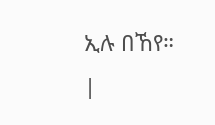ኢሉ በኸየ። |